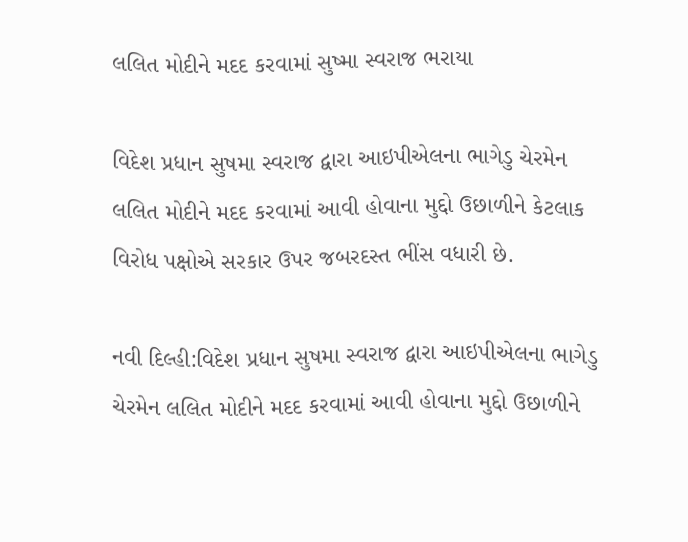લલિત મોદીને મદદ કરવામાં સુષ્મા સ્વરાજ ભરાયા

વિદેશ પ્રધાન સુષમા સ્વરાજ દ્વારા આઇપીએલના ભાગેડુ ચેરમેન લલિત મોદીને મદદ કરવામાં આવી હોવાના મુદ્દો ઉછાળીને કેટલાક વિરોધ પક્ષોએ સરકાર ઉપર જબરદસ્ત ભીંસ વધારી છે.

નવી દિલ્હી:વિદેશ પ્રધાન સુષમા સ્વરાજ દ્વારા આઇપીએલના ભાગેડુ ચેરમેન લલિત મોદીને મદદ કરવામાં આવી હોવાના મુદ્દો ઉછાળીને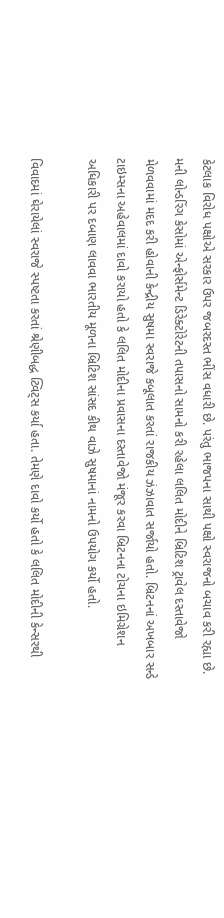કેટલાક વિરોધ પક્ષોએ સરકાર ઉપર જબરદસ્ત ભીંસ વધારી છે. પરંતુ ભાજપના સાથી પક્ષો સ્વરાજનો બચાવ કરી રહ્યા છે. મની લોન્ડરિંગ કેસોમાં એન્ફોર્સમેન્ટ ડિરેક્ટોરેટની તપાસનો સામનો કરી રહેલા લલિત મોદીને બ્રિટિશ ટ્રાવેલ દસ્તાવેજો મેળવવામાં મદદ કરી હોવાની કેન્દ્રીય સુષમા સ્વરાજે કબૂલાત કરતાં રાજકીય ઝંઝાવાત સર્જાયો હતો. બ્રિટનનાં અખબાર સન્ડે ટાઇમ્સના અહેવાલમાં દાવો કરાયો હતો કે લલિત મોદીના પ્રવાસના દસ્તાવેજો મંજૂર કરવા બ્રિટનના ટોચના ઇમિગ્રેશન અધિકારી પર દબાણ લાવવા ભારતીય મૂળના બ્રિટિશ સાંસદ કીથ વાઝે સુષમાનાં નામનો ઉપયોગ કર્યો હતો.

વિવાદમાં ઘેરાયેલાં સ્વરાજે સ્પષ્ટતા કરતાં શ્રેણીબદ્ધ ટ્વિટ્સ કર્યા હતા. તેમણે દાવો કર્યો હતો કે લલિત મોદીની કેન્સરથી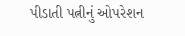પીડાતી પત્નીનું ઓપરેશન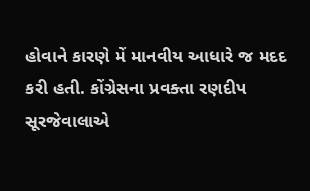હોવાને કારણે મેં માનવીય આધારે જ મદદ કરી હતી. કોંગ્રેસના પ્રવક્તા રણદીપ સૂરજેવાલાએ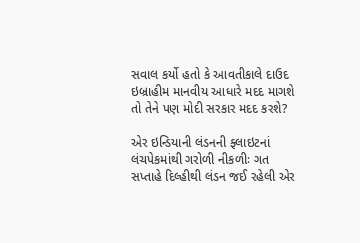સવાલ કર્યો હતો કે આવતીકાલે દાઉદ ઇબ્રાહીમ માનવીય આધારે મદદ માગશે તો તેને પણ મોદી સરકાર મદદ કરશે?

એર ઇન્ડિયાની લંડનની ફ્લાઇટનાં લંચપેકમાંથી ગરોળી નીકળીઃ ગત સપ્તાહે દિલ્હીથી લંડન જઈ રહેલી એર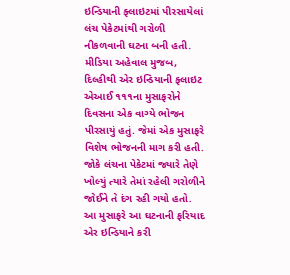ઇન્ડિયાની ફ્લાઇટમાં પીરસાયેલાં લંચ પેકેટમાંથી ગરોળી નીકળવાની ઘટના બની હતી. મીડિયા અહેવાલ મુજબ, દિલ્હીથી એર ઇન્ડિયાની ફ્લાઇટ એઆઈ ૧૧૧ના મુસાફરોને દિવસના એક વાગ્યે ભોજન પીરસાયું હતું. જેમાં એક મુસાફરે વિશેષ ભોજનની માગ કરી હતી. જોકે લંચના પેકેટમાં જ્યારે તેણે ખોલ્યું ત્યારે તેમાં રહેલી ગરોળીને જોઈને તે દંગ રહી ગયો હતો. આ મુસાફરે આ ઘટનાની ફરિયાદ એર ઇન્ડિયાને કરી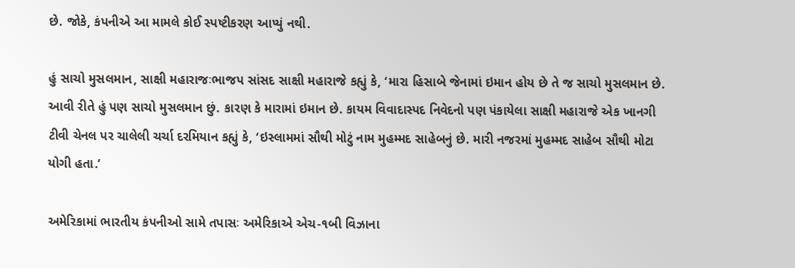છે. જોકે, કંપનીએ આ મામલે કોઈ સ્પષ્ટીકરણ આપ્યું નથી.

હું સાચો મુસલમાન, સાક્ષી મહારાજઃભાજપ સાંસદ સાક્ષી મહારાજે કહ્યું કે, ‘મારા હિસાબે જેનામાં ઇમાન હોય છે તે જ સાચો મુસલમાન છે. આવી રીતે હું પણ સાચો મુસલમાન છું. કારણ કે મારામાં ઇમાન છે. કાયમ વિવાદાસ્પદ નિવેદનો પણ પંકાયેલા સાક્ષી મહારાજે એક ખાનગી ટીવી ચેનલ પર ચાલેલી ચર્ચા દરમિયાન કહ્યું કે, ‘ઇસ્લામમાં સૌથી મોટું નામ મુહમ્મદ સાહેબનું છે. મારી નજરમાં મુહમ્મદ સાહેબ સૌથી મોટા યોગી હતા.’

અમેરિકામાં ભારતીય કંપનીઓ સામે તપાસઃ અમેરિકાએ એચ-૧બી વિઝાના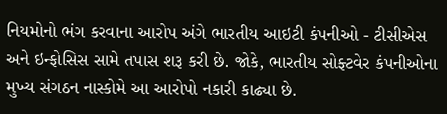નિયમોનો ભંગ કરવાના આરોપ અંગે ભારતીય આઇટી કંપનીઓ - ટીસીએસ અને ઇન્ફોસિસ સામે તપાસ શરૂ કરી છે. જોકે, ભારતીય સોફ્ટવેર કંપનીઓના મુખ્ય સંગઠન નાસ્કોમે આ આરોપો નકારી કાઢ્યા છે.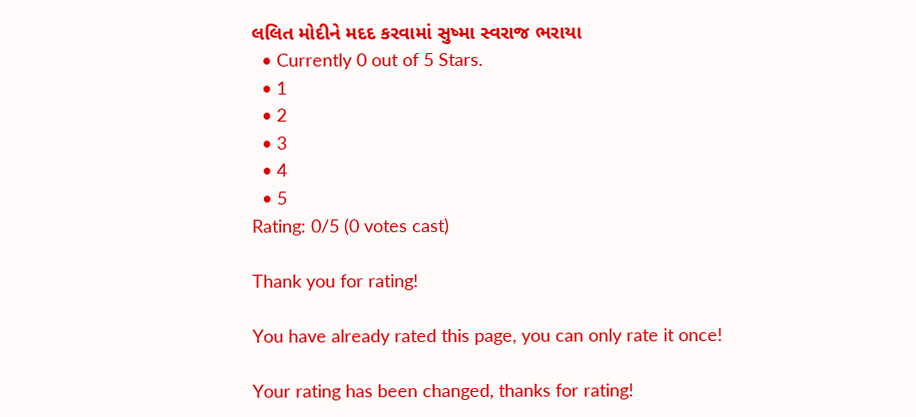લલિત મોદીને મદદ કરવામાં સુષ્મા સ્વરાજ ભરાયા
  • Currently 0 out of 5 Stars.
  • 1
  • 2
  • 3
  • 4
  • 5
Rating: 0/5 (0 votes cast)

Thank you for rating!

You have already rated this page, you can only rate it once!

Your rating has been changed, thanks for rating!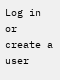Log in or create a user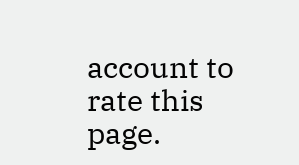account to rate this page.